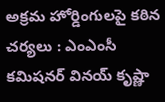అక్రమ హోర్డింగులపై కఠిన చర్యలు : ఎంఎంసీ కమిషనర్ వినయ్ కృష్ణా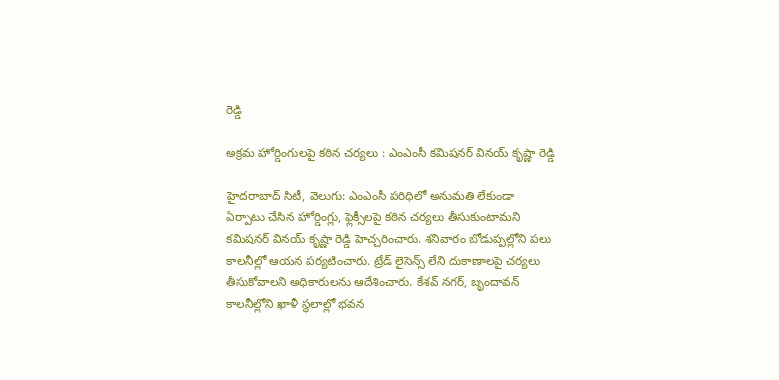రెడ్డి

అక్రమ హోర్డింగులపై కఠిన చర్యలు : ఎంఎంసీ కమిషనర్ వినయ్ కృష్ణా రెడ్డి

హైదరాబాద్ సిటీ, వెలుగు: ఎంఎంసీ పరిధిలో అనుమతి లేకుండా ఏర్పాటు చేసిన హోర్డింగ్లు, ఫ్లెక్సీలపై కఠిన చర్యలు తీసుకుంటామని కమిషనర్ వినయ్ కృష్ణా రెడ్డి హెచ్చరించారు. శనివారం బోడుప్పల్లోని పలు కాలనీల్లో ఆయన పర్యటించారు. ట్రేడ్ లైసెన్స్ లేని దుకాణాలపై చర్యలు తీసుకోవాలని అధికారులను ఆదేశించారు. కేశవ్ నగర్, బృందావన్ కాలనీల్లోని ఖాళీ స్థలాల్లో భవన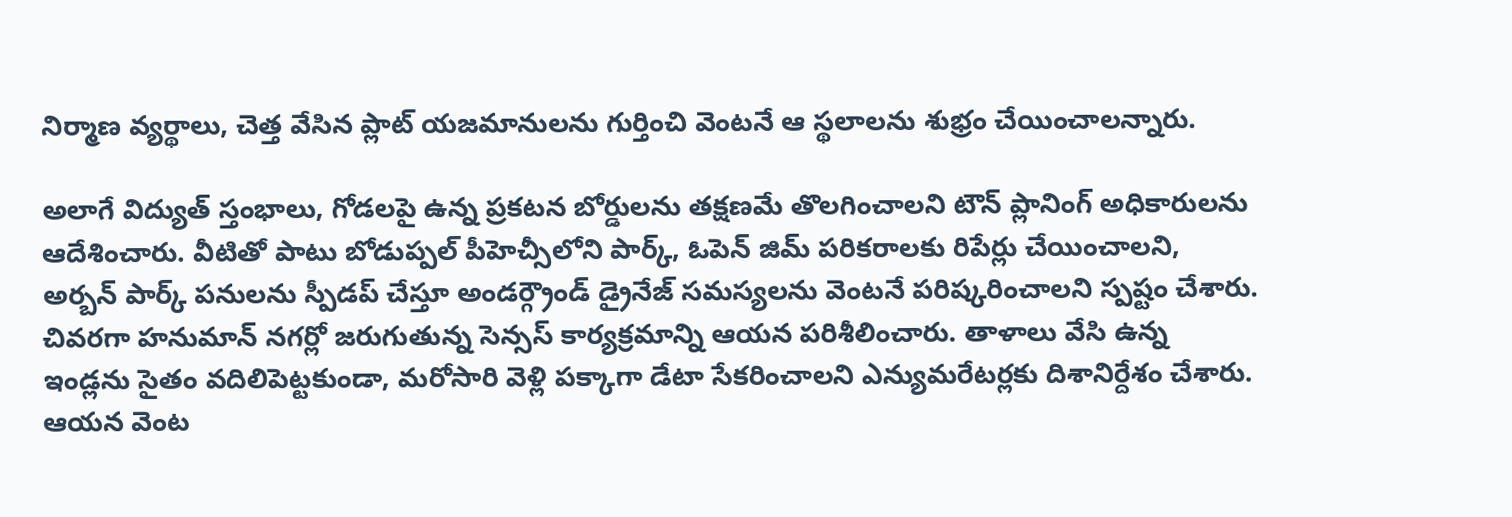నిర్మాణ వ్యర్థాలు, చెత్త వేసిన ప్లాట్ యజమానులను గుర్తించి వెంటనే ఆ స్థలాలను శుభ్రం చేయించాలన్నారు.

అలాగే విద్యుత్ స్తంభాలు, గోడలపై ఉన్న ప్రకటన బోర్డులను తక్షణమే తొలగించాలని టౌన్ ప్లానింగ్ అధికారులను ఆదేశించారు. వీటితో పాటు బోడుప్పల్ పీహెచ్సీలోని పార్క్, ఓపెన్ జిమ్ పరికరాలకు రిపేర్లు చేయించాలని, అర్బన్ పార్క్ పనులను స్పీడప్ చేస్తూ అండర్గ్రౌండ్ డ్రైనేజ్ సమస్యలను వెంటనే పరిష్కరించాలని స్పష్టం చేశారు. చివరగా హనుమాన్ నగర్లో జరుగుతున్న సెన్సస్ కార్యక్రమాన్ని ఆయన పరిశీలించారు. తాళాలు వేసి ఉన్న ఇండ్లను సైతం వదిలిపెట్టకుండా, మరోసారి వెళ్లి పక్కాగా డేటా సేకరించాలని ఎన్యుమరేటర్లకు దిశానిర్దేశం చేశారు. ఆయన వెంట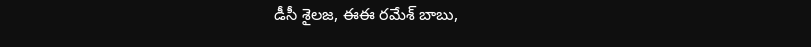డీసీ శైలజ, ఈఈ రమేశ్ బాబు,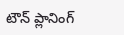టౌన్ ప్లానింగ్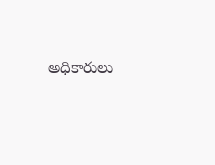అధికారులు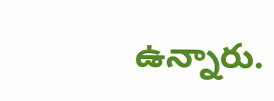ఉన్నారు.